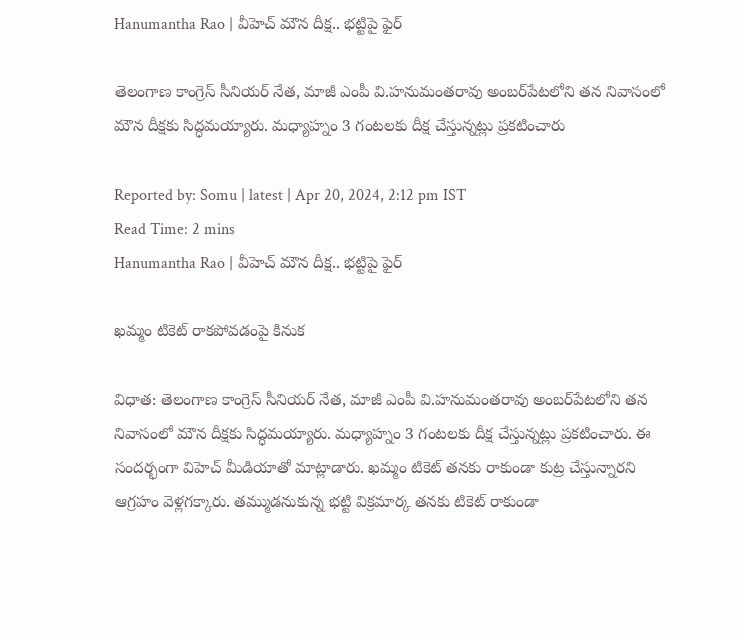Hanumantha Rao | వీహెచ్ మౌన దీక్ష.. భట్టిపై ఫైర్

తెలంగాణ కాంగ్రెస్ సీనియర్ నేత, మాజీ ఎంపీ వి.హనుమంతరావు అంబర్‌పేటలోని తన నివాసంలో మౌన దీక్షకు సిద్ధమయ్యారు. మధ్యాహ్నం 3 గంటలకు దీక్ష చేస్తున్నట్లు ప్రకటించారు

Reported by: Somu | latest | Apr 20, 2024, 2:12 pm IST
Read Time: 2 mins
Hanumantha Rao | వీహెచ్ మౌన దీక్ష.. భట్టిపై ఫైర్

ఖమ్మం టికెట్ రాకపోవడంపై కినుక

విధాత: తెలంగాణ కాంగ్రెస్ సీనియర్ నేత, మాజీ ఎంపీ వి.హనుమంతరావు అంబర్‌పేటలోని తన నివాసంలో మౌన దీక్షకు సిద్ధమయ్యారు. మధ్యాహ్నం 3 గంటలకు దీక్ష చేస్తున్నట్లు ప్రకటించారు. ఈ సందర్భంగా విహెచ్ మీడియాతో మాట్లాడారు. ఖమ్మం టికెట్ తనకు రాకుండా కుట్ర చేస్తున్నారని ఆగ్రహం వెళ్లగక్కారు. తమ్ముడనుకున్న భట్టి విక్రమార్క తనకు టికెట్ రాకుండా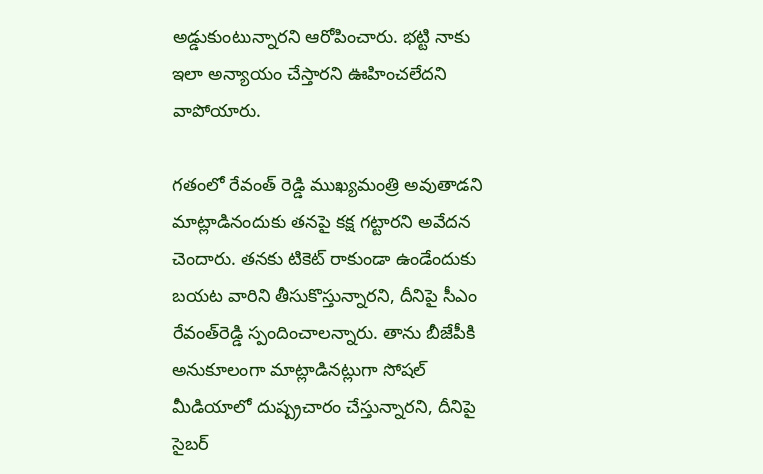అడ్డుకుంటున్నారని ఆరోపించారు. భట్టి నాకు ఇలా అన్యాయం చేస్తారని ఊహించలేదని వాపోయారు.

గతంలో రేవంత్ రెడ్డి ముఖ్యమంత్రి అవుతాడని మాట్లాడినందుకు తనపై కక్ష గట్టారని అవేదన చెందారు. తనకు టికెట్ రాకుండా ఉండేందుకు బయట వారిని తీసుకొస్తున్నారని, దీనిపై సీఎం రేవంత్‌రెడ్డి స్పందించాలన్నారు. తాను బీజేపీకి అనుకూలంగా మాట్లాడినట్లుగా సోషల్ మీడియాలో దుష్ప్రచారం చేస్తున్నారని, దీనిపై సైబర్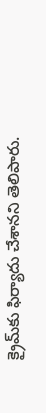క్రైమ్‌కు ఫిర్యాదు చేశానని తెలిపారు.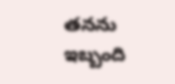తనను ఇబ్బంది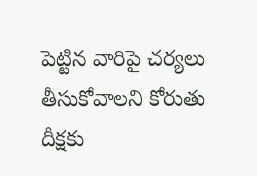పెట్టిన వారిపై చర్యలు తీసుకోవాలని కోరుతు దీక్షకు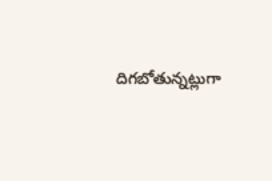దిగబోతున్నట్లుగా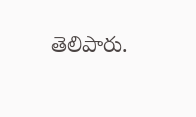తెలిపారు.